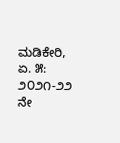ಮಡಿಕೇರಿ, ಏ. ೫: ೨೦೨೧-೨೨ ನೇ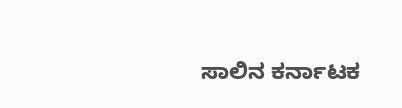ಸಾಲಿನ ಕರ್ನಾಟಕ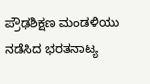ಪ್ರೌಢಶಿಕ್ಷಣ ಮಂಡಳಿಯು ನಡೆಸಿದ ಭರತನಾಟ್ಯ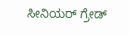ಸೀನಿಯರ್ ಗ್ರೇಡ್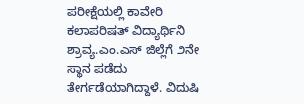ಪರೀಕ್ಷೆಯಲ್ಲಿ ಕಾವೇರಿ ಕಲಾಪರಿಷತ್ ವಿದ್ಯಾರ್ಥಿನಿ ಶ್ರಾವ್ಯ.ಎಂ.ಎಸ್ ಜಿಲ್ಲೆಗೆ ೨ನೇ ಸ್ಥಾನ ಪಡೆದು ತೇರ್ಗಡೆಯಾಗಿದ್ದಾಳೆ. ವಿದುಷಿ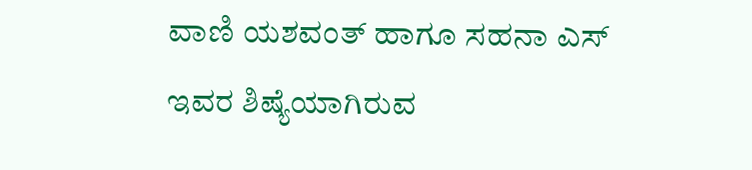ವಾಣಿ ಯಶವಂತ್ ಹಾಗೂ ಸಹನಾ ಎಸ್ ಇವರ ಶಿಷ್ಯೆಯಾಗಿರುವ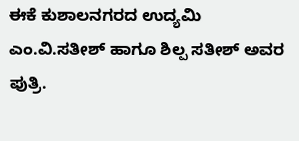ಈಕೆ ಕುಶಾಲನಗರದ ಉದ್ಯಮಿ ಎಂ.ವಿ.ಸತೀಶ್ ಹಾಗೂ ಶಿಲ್ಪ ಸತೀಶ್ ಅವರ ಪುತ್ರಿ.